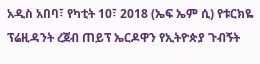አዲስ አበባ፣ የካቲት 10፣ 2018 (ኤፍ ኤም ሲ) የቱርክዬ ፕሬዚዳንት ረጀብ ጠይፕ ኤርዶዋን የኢትዮጵያ ጉብኝት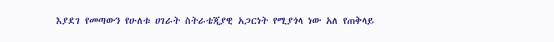እያደገ የመጣውን የሁለቱ ሀገራት ስትራቴጂያዊ አጋርነት የሚያጎላ ነው አለ የጠቅላይ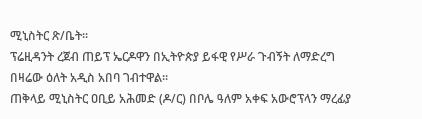ሚኒስትር ጽ/ቤት፡፡
ፕሬዚዳንት ረጀብ ጠይፕ ኤርዶዋን በኢትዮጵያ ይፋዊ የሥራ ጉብኝት ለማድረግ በዛሬው ዕለት አዲስ አበባ ገብተዋል፡፡
ጠቅላይ ሚኒስትር ዐቢይ አሕመድ (ዶ/ር) በቦሌ ዓለም አቀፍ አውሮፕላን ማረፊያ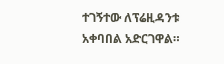ተገኝተው ለፕሬዚዳንቱ አቀባበል አድርገዋል።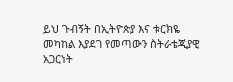ይህ ጉብኝት በኢትዮጵያ እና ቱርክዬ መካከል እያደገ የመጣውን ስትራቴጂያዊ አጋርነት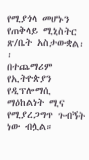የሚያጎላ መሆኑን የጠቅላይ ሚኒስትር ጽ/ቤት አስታውቋል፡፡
በተጨማሪም የኢትዮጵያን የዲፕሎማሲ ማዕከልነት ሚና የሚያረጋግጥ ጉብኝት ነው ብሏል።